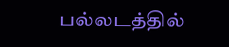பல்லடத்தில்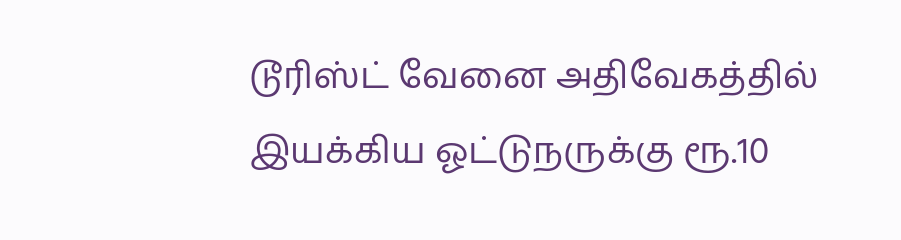டூரிஸ்ட் வேனை அதிவேகத்தில் இயக்கிய ஓட்டுநருக்கு ரூ.10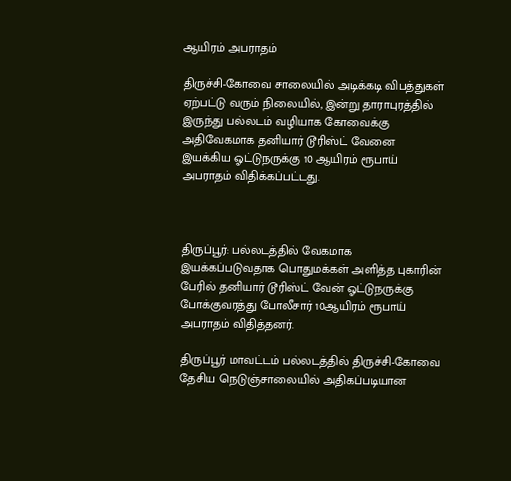ஆயிரம் அபராதம்

திருச்சி-கோவை சாலையில் அடிக்கடி விபத்துகள் ஏற்பட்டு வரும் நிலையில், இன்று தாராபுரத்தில் இருந்து பல்லடம் வழியாக கோவைக்கு அதிவேகமாக தனியார் டூரிஸ்ட் வேனை இயக்கிய ஓட்டுநருக்கு 10 ஆயிரம் ரூபாய் அபராதம் விதிக்கப்பட்டது.



திருப்பூர்: பல்லடத்தில் வேகமாக இயக்கப்படுவதாக பொதுமக்கள் அளித்த புகாரின் பேரில் தனியார் டூரிஸ்ட் வேன் ஓட்டுநருக்கு போக்குவரத்து போலீசார் 10ஆயிரம் ரூபாய் அபராதம் விதித்தனர்.

திருப்பூர் மாவட்டம் பல்லடத்தில் திருச்சி-கோவை தேசிய நெடுஞ்சாலையில் அதிகப்படியான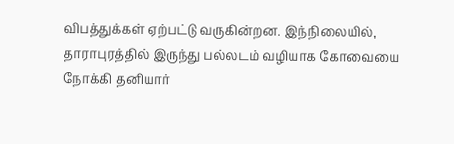விபத்துக்கள் ஏற்பட்டு வருகின்றன. இந்நிலையில், தாராபுரத்தில் இருந்து பல்லடம் வழியாக கோவையை நோக்கி தனியார்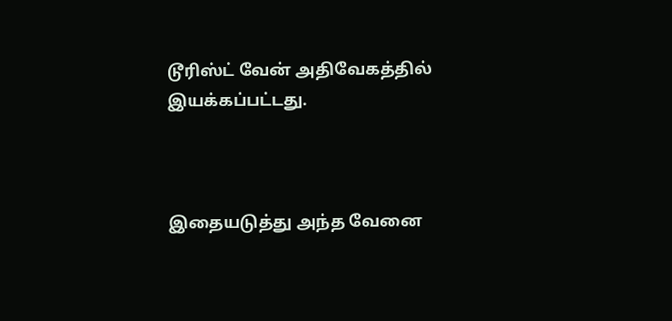டூரிஸ்ட் வேன் அதிவேகத்தில் இயக்கப்பட்டது.



இதையடுத்து அந்த வேனை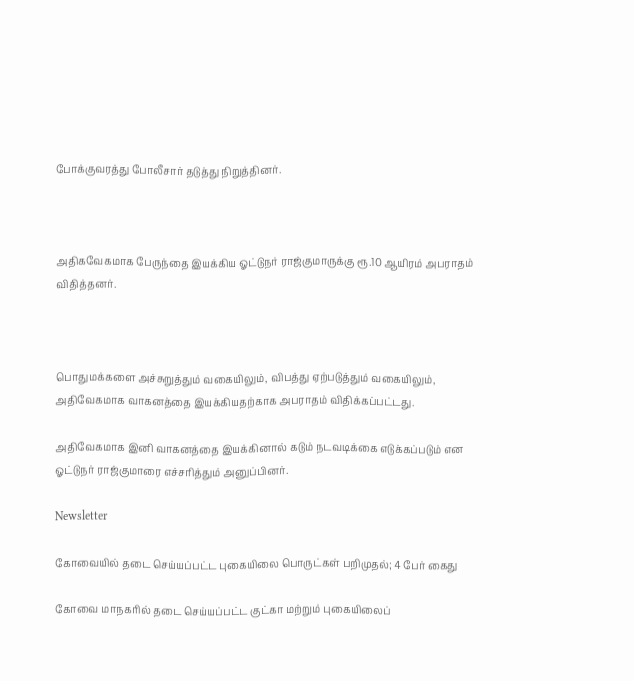போக்குவரத்து போலீசார் தடுத்து நிறுத்தினர்.



அதிகவேகமாக பேருந்தை இயக்கிய ஓட்டுநர் ராஜ்குமாருக்கு ரூ.10 ஆயிரம் அபராதம் விதித்தனர்.



பொதுமக்களை அச்சுறுத்தும் வகையிலும், விபத்து ஏற்படுத்தும் வகையிலும், அதிவேகமாக வாகனத்தை இயக்கியதற்காக அபராதம் விதிக்கப்பட்டது.

அதிவேகமாக இனி வாகனத்தை இயக்கினால் கடும் நடவடிக்கை எடுக்கப்படும் என ஓட்டுநர் ராஜ்குமாரை எச்சரித்தும் அனுப்பினர்.

Newsletter

கோவையில் தடை செய்யப்பட்ட புகையிலை பொருட்கள் பறிமுதல்; 4 பேர் கைது

கோவை மாநகரில் தடை செய்யப்பட்ட குட்கா மற்றும் புகையிலைப்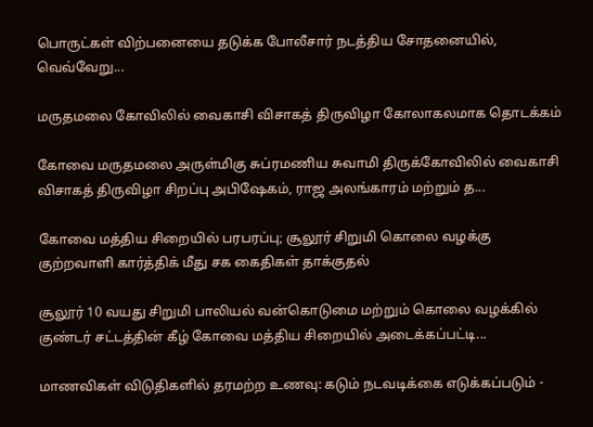பொருட்கள் விற்பனையை தடுக்க போலீசார் நடத்திய சோதனையில், வெவ்வேறு...

மருதமலை கோவிலில் வைகாசி விசாகத் திருவிழா கோலாகலமாக தொடக்கம்

கோவை மருதமலை அருள்மிகு சுப்ரமணிய சுவாமி திருக்கோவிலில் வைகாசி விசாகத் திருவிழா சிறப்பு அபிஷேகம், ராஜ அலங்காரம் மற்றும் த...

கோவை மத்திய சிறையில் பரபரப்பு; சூலூர் சிறுமி கொலை வழக்கு குற்றவாளி கார்த்திக் மீது சக கைதிகள் தாக்குதல்

சூலூர் 10 வயது சிறுமி பாலியல் வன்கொடுமை மற்றும் கொலை வழக்கில் குண்டர் சட்டத்தின் கீழ் கோவை மத்திய சிறையில் அடைக்கப்பட்டி...

மாணவிகள் விடுதிகளில் தரமற்ற உணவு: கடும் நடவடிக்கை எடுக்கப்படும் -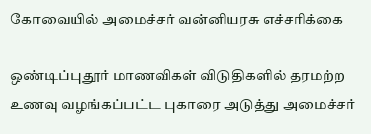கோவையில் அமைச்சர் வன்னியரசு எச்சரிக்கை

ஒண்டிப்புதூர் மாணவிகள் விடுதிகளில் தரமற்ற உணவு வழங்கப்பட்ட புகாரை அடுத்து அமைச்சர்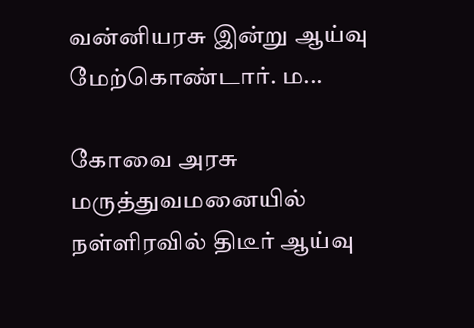வன்னியரசு இன்று ஆய்வு மேற்கொண்டார். ம...

கோவை அரசு மருத்துவமனையில் நள்ளிரவில் திடீர் ஆய்வு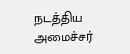நடத்திய அமைச்சர்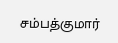சம்பத்குமார்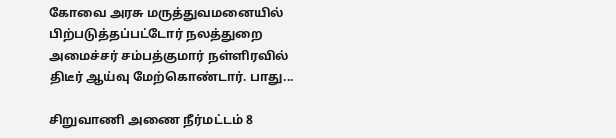கோவை அரசு மருத்துவமனையில் பிற்படுத்தப்பட்டோர் நலத்துறை அமைச்சர் சம்பத்குமார் நள்ளிரவில் திடீர் ஆய்வு மேற்கொண்டார். பாது...

சிறுவாணி அணை நீர்மட்டம் 8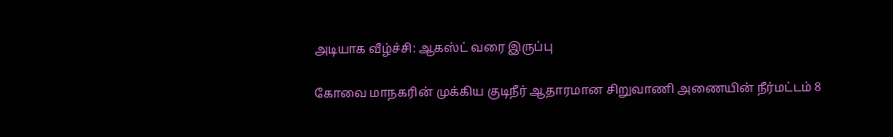அடியாக வீழ்ச்சி: ஆகஸ்ட் வரை இருப்பு

கோவை மாநகரின் முக்கிய குடிநீர் ஆதாரமான சிறுவாணி அணையின் நீர்மட்டம் 8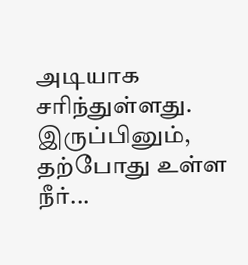அடியாக சரிந்துள்ளது. இருப்பினும், தற்போது உள்ள நீர்...